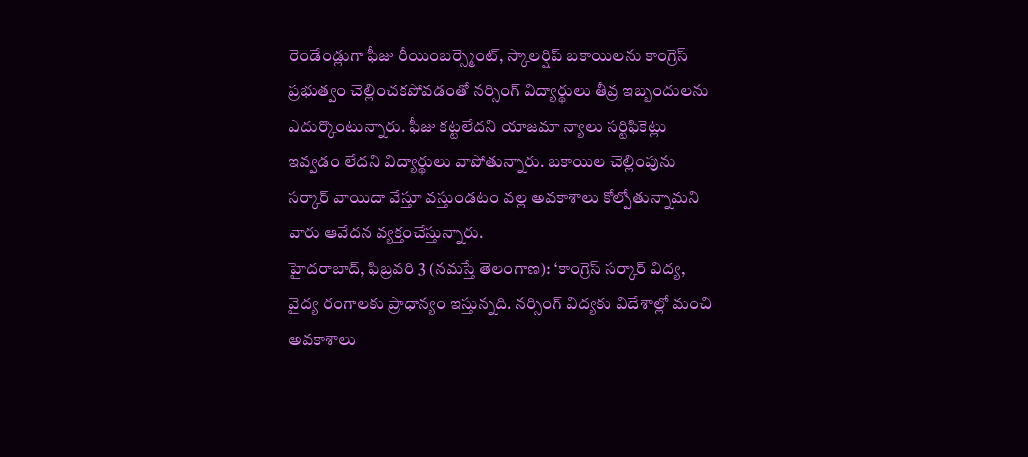రెండేండ్లుగా ఫీజు రీయింబర్స్మెంట్, స్కాలర్షిప్ బకాయిలను కాంగ్రెస్ ప్రభుత్వం చెల్లించకపోవడంతో నర్సింగ్ విద్యార్థులు తీవ్ర ఇబ్బందులను ఎదుర్కొంటున్నారు. ఫీజు కట్టలేదని యాజమా న్యాలు సర్టిఫికెట్లు ఇవ్వడం లేదని విద్యార్థులు వాపోతున్నారు. బకాయిల చెల్లింపును సర్కార్ వాయిదా వేస్తూ వస్తుండటం వల్ల అవకాశాలు కోల్పోతున్నామని వారు ఆవేదన వ్యక్తంచేస్తున్నారు.
హైదరాబాద్, ఫిబ్రవరి 3 (నమస్తే తెలంగాణ): ‘కాంగ్రెస్ సర్కార్ విద్య, వైద్య రంగాలకు ప్రాధాన్యం ఇస్తున్నది. నర్సింగ్ విద్యకు విదేశాల్లో మంచి అవకాశాలు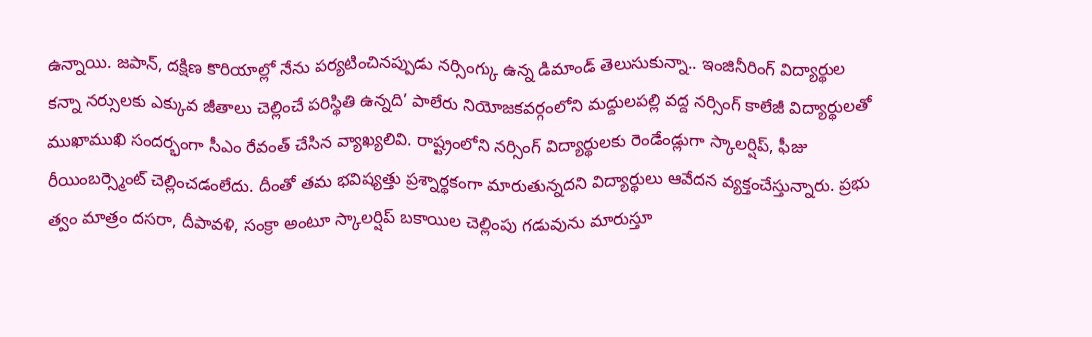ఉన్నాయి. జపాన్, దక్షిణ కొరియాల్లో నేను పర్యటించినప్పుడు నర్సింగ్కు ఉన్న డిమాండ్ తెలుసుకున్నా.. ఇంజినీరింగ్ విద్యార్థుల కన్నా నర్సులకు ఎక్కువ జీతాలు చెల్లించే పరిస్థితి ఉన్నది’ పాలేరు నియోజకవర్గంలోని మద్దులపల్లి వద్ద నర్సింగ్ కాలేజీ విద్యార్థులతో ముఖాముఖి సందర్భంగా సీఎం రేవంత్ చేసిన వ్యాఖ్యలివి. రాష్ట్రంలోని నర్సింగ్ విద్యార్థులకు రెండేండ్లుగా స్కాలర్షిప్, ఫీజు రీయింబర్స్మెంట్ చెల్లించడంలేదు. దీంతో తమ భవిష్యత్తు ప్రశ్నార్థకంగా మారుతున్నదని విద్యార్థులు ఆవేదన వ్యక్తంచేస్తున్నారు. ప్రభు త్వం మాత్రం దసరా, దీపావళి, సంక్రా అంటూ స్కాలర్షిప్ బకాయిల చెల్లింపు గడువును మారుస్తూ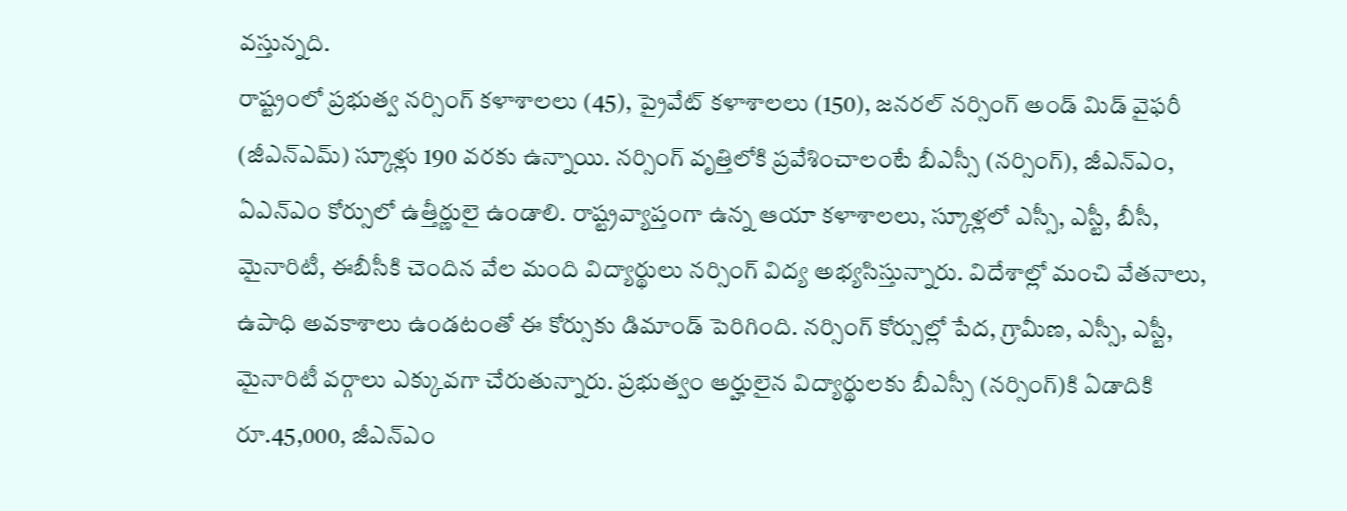వస్తున్నది.
రాష్ట్రంలో ప్రభుత్వ నర్సింగ్ కళాశాలలు (45), ప్రైవేట్ కళాశాలలు (150), జనరల్ నర్సింగ్ అండ్ మిడ్ వైఫరీ (జీఎన్ఎమ్) స్కూళ్లు 190 వరకు ఉన్నాయి. నర్సింగ్ వృత్తిలోకి ప్రవేశించాలంటే బీఎస్సీ (నర్సింగ్), జీఎన్ఎం, ఏఎన్ఎం కోర్సులో ఉత్తీర్ణులై ఉండాలి. రాష్ట్రవ్యాప్తంగా ఉన్న ఆయా కళాశాలలు, స్కూళ్లలో ఎస్సీ, ఎస్టీ, బీసీ, మైనారిటీ, ఈబీసీకి చెందిన వేల మంది విద్యార్థులు నర్సింగ్ విద్య అభ్యసిస్తున్నారు. విదేశాల్లో మంచి వేతనాలు, ఉపాధి అవకాశాలు ఉండటంతో ఈ కోర్సుకు డిమాండ్ పెరిగింది. నర్సింగ్ కోర్సుల్లో పేద, గ్రామీణ, ఎస్సీ, ఎస్టీ, మైనారిటీ వర్గాలు ఎక్కువగా చేరుతున్నారు. ప్రభుత్వం అర్హులైన విద్యార్థులకు బీఎస్సీ (నర్సింగ్)కి ఏడాదికి రూ.45,000, జీఎన్ఎం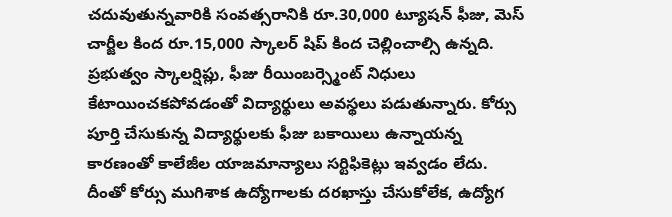చదువుతున్నవారికి సంవత్సరానికి రూ.30,000 ట్యూషన్ ఫీజు, మెస్ చార్జీల కింద రూ.15,000 స్కాలర్ షిప్ కింద చెల్లించాల్సి ఉన్నది.
ప్రభుత్వం స్కాలర్షిప్లు, ఫీజు రీయింబర్స్మెంట్ నిధులు కేటాయించకపోవడంతో విద్యార్థులు అవస్థలు పడుతున్నారు. కోర్సు పూర్తి చేసుకున్న విద్యార్థులకు ఫీజు బకాయిలు ఉన్నాయన్న కారణంతో కాలేజీల యాజమాన్యాలు సర్టిఫికెట్లు ఇవ్వడం లేదు. దీంతో కోర్సు ముగిశాక ఉద్యోగాలకు దరఖాస్తు చేసుకోలేక, ఉద్యోగ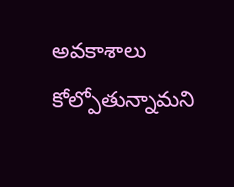అవకాశాలు కోల్పోతున్నామని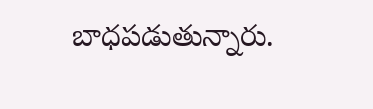బాధపడుతున్నారు.